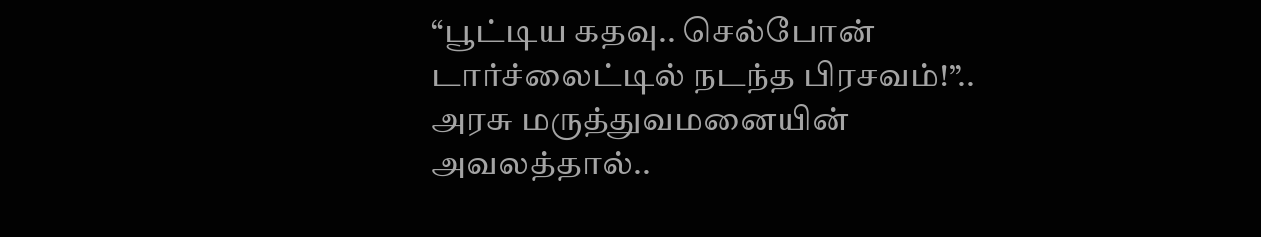“பூட்டிய கதவு.. செல்போன் டார்ச்லைட்டில் நடந்த பிரசவம்!”.. அரசு மருத்துவமனையின் அவலத்தால்..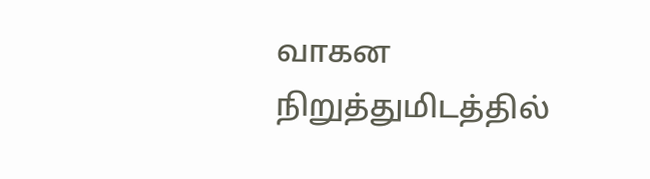வாகன நிறுத்துமிடத்தில்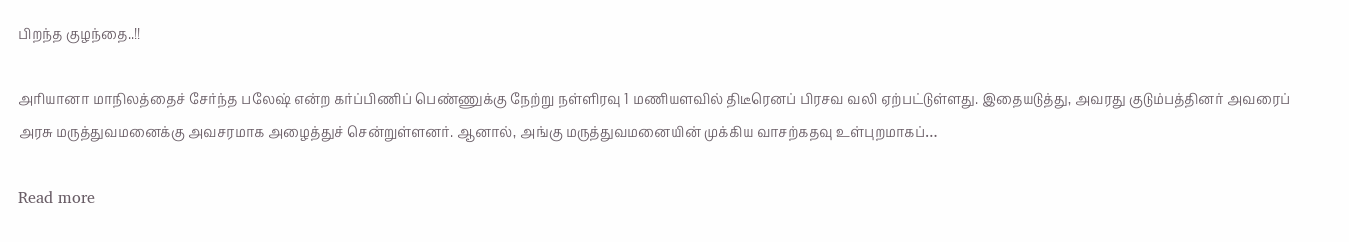பிறந்த குழந்தை..!!

அரியானா மாநிலத்தைச் சேர்ந்த பலேஷ் என்ற கர்ப்பிணிப் பெண்ணுக்கு நேற்று நள்ளிரவு 1 மணியளவில் திடீரெனப் பிரசவ வலி ஏற்பட்டுள்ளது. இதையடுத்து, அவரது குடும்பத்தினர் அவரைப் அரசு மருத்துவமனைக்கு அவசரமாக அழைத்துச் சென்றுள்ளனர். ஆனால், அங்கு மருத்துவமனையின் முக்கிய வாசற்கதவு உள்புறமாகப்…

Read more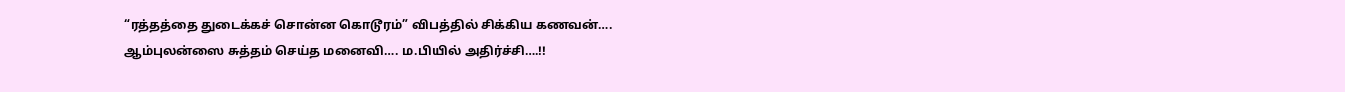“ரத்தத்தை துடைக்கச் சொன்ன கொடூரம்” விபத்தில் சிக்கிய கணவன்…. ஆம்புலன்ஸை சுத்தம் செய்த மனைவி…. ம.பியில் அதிர்ச்சி….!!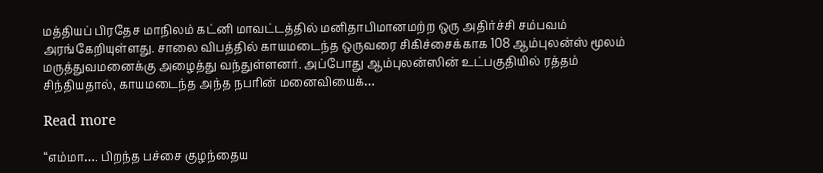மத்தியப் பிரதேச மாநிலம் கட்னி மாவட்டத்தில் மனிதாபிமானமற்ற ஒரு அதிர்ச்சி சம்பவம் அரங்கேறியுள்ளது. சாலை விபத்தில் காயமடைந்த ஒருவரை சிகிச்சைக்காக 108 ஆம்புலன்ஸ் மூலம் மருத்துவமனைக்கு அழைத்து வந்துள்ளனர். அப்போது ஆம்புலன்ஸின் உட்பகுதியில் ரத்தம் சிந்தியதால், காயமடைந்த அந்த நபரின் மனைவியைக்…

Read more

“எம்மா…. பிறந்த பச்சை குழந்தைய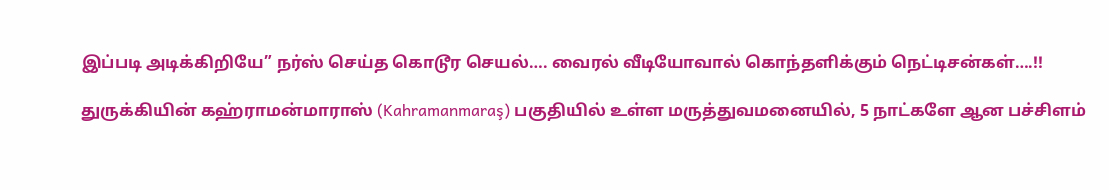இப்படி அடிக்கிறியே” நர்ஸ் செய்த கொடூர செயல்…. வைரல் வீடியோவால் கொந்தளிக்கும் நெட்டிசன்கள்….!!

துருக்கியின் கஹ்ராமன்மாராஸ் (Kahramanmaraş) பகுதியில் உள்ள மருத்துவமனையில், 5 நாட்களே ஆன பச்சிளம்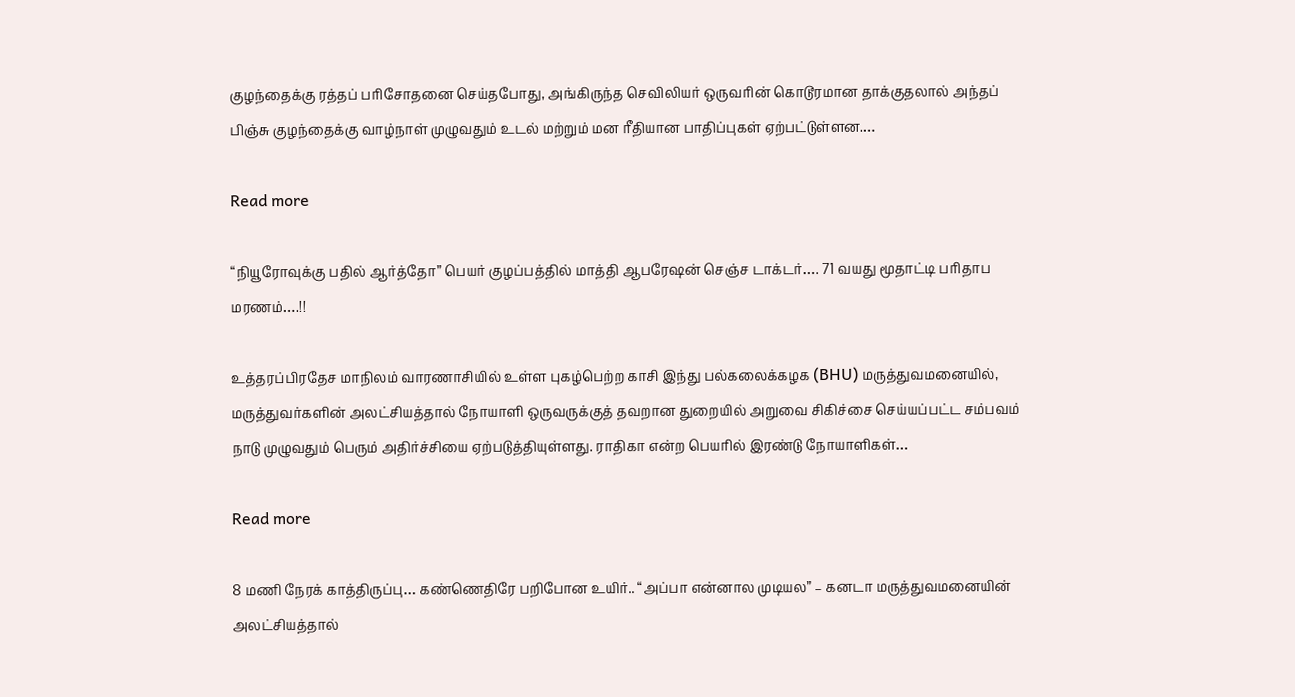குழந்தைக்கு ரத்தப் பரிசோதனை செய்தபோது, அங்கிருந்த செவிலியர் ஒருவரின் கொடூரமான தாக்குதலால் அந்தப் பிஞ்சு குழந்தைக்கு வாழ்நாள் முழுவதும் உடல் மற்றும் மன ரீதியான பாதிப்புகள் ஏற்பட்டுள்ளன.…

Read more

“நியூரோவுக்கு பதில் ஆர்த்தோ” பெயர் குழப்பத்தில் மாத்தி ஆபரேஷன் செஞ்ச டாக்டர்…. 71 வயது மூதாட்டி பரிதாப மரணம்….!!

உத்தரப்பிரதேச மாநிலம் வாரணாசியில் உள்ள புகழ்பெற்ற காசி இந்து பல்கலைக்கழக (BHU) மருத்துவமனையில், மருத்துவர்களின் அலட்சியத்தால் நோயாளி ஒருவருக்குத் தவறான துறையில் அறுவை சிகிச்சை செய்யப்பட்ட சம்பவம் நாடு முழுவதும் பெரும் அதிர்ச்சியை ஏற்படுத்தியுள்ளது. ராதிகா என்ற பெயரில் இரண்டு நோயாளிகள்…

Read more

8 மணி நேரக் காத்திருப்பு… கண்ணெதிரே பறிபோன உயிர்.. “அப்பா என்னால முடியல” – கனடா மருத்துவமனையின் அலட்சியத்தால்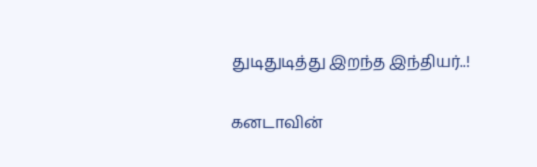துடிதுடித்து இறந்த இந்தியர்..!

கனடாவின்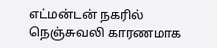எட்மன்டன் நகரில் நெஞ்சுவலி காரணமாக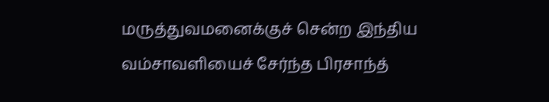மருத்துவமனைக்குச் சென்ற இந்திய வம்சாவளியைச் சேர்ந்த பிரசாந்த்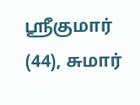ஸ்ரீகுமார் (44), சுமார்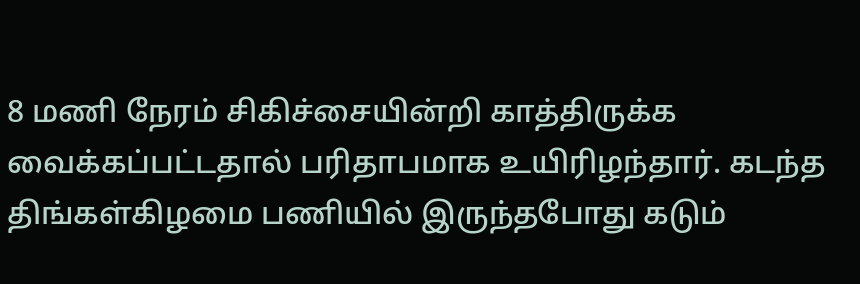8 மணி நேரம் சிகிச்சையின்றி காத்திருக்க வைக்கப்பட்டதால் பரிதாபமாக உயிரிழந்தார். கடந்த திங்கள்கிழமை பணியில் இருந்தபோது கடும்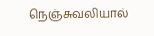நெஞ்சுவலியால்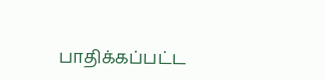பாதிக்கப்பட்ட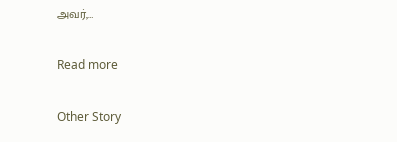அவர்,…

Read more

Other Story